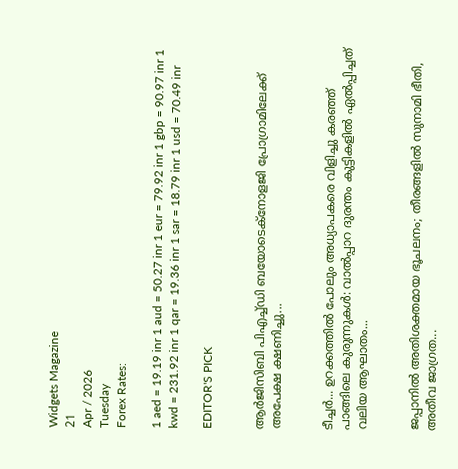Widgets Magazine
21
Apr / 2026
Tuesday
Forex Rates:

1 aed = 19.19 inr 1 aud = 50.27 inr 1 eur = 79.92 inr 1 gbp = 90.97 inr 1 kwd = 231.92 inr 1 qar = 19.36 inr 1 sar = 18.79 inr 1 usd = 70.49 inr

EDITOR'S PICK


ആര്‍ജിസിബി പിഎച്ച്ഡി ബയോടെക്നോളജി പ്രോഗ്രാമിലേക്ക് അപേക്ഷ ക്ഷണിച്ചു...


ടീച്ചർ... ഉറക്കത്തിൽ പോലും അധ്യാപകരെ വിളിച്ചു കരഞ്ഞ് പാങ്ങിലെ കുരുന്നുകൾ: വാൽപ്പാറ ദുരന്തം കുട്ടികളിൽ ഏൽപ്പിച്ചത് വലിയ ആഘാതം...


ജപ്പാനിൽ അതിശക്തമായ ഭൂചലനം; തീരങ്ങളിൽ സുനാമി ഭീതി, അതീവ ജാഗ്രത...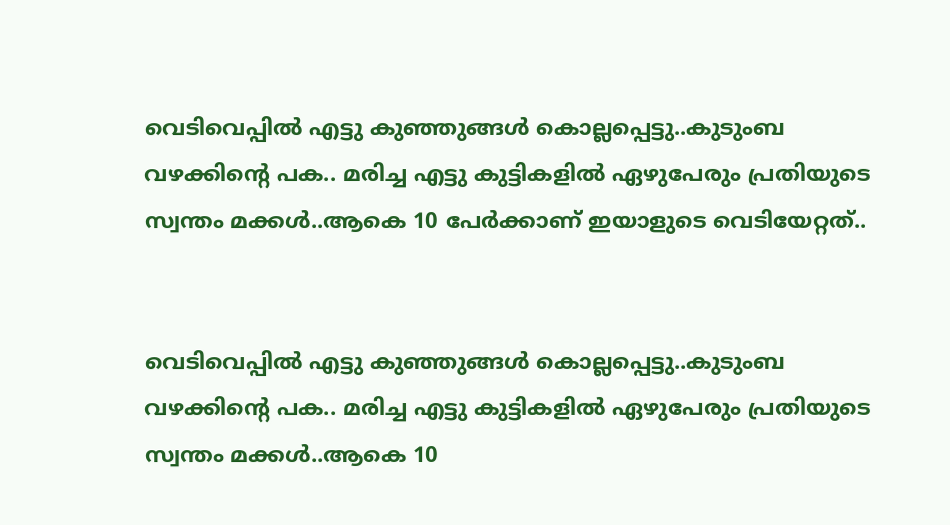വെടിവെപ്പില്‍ എട്ടു കുഞ്ഞുങ്ങള്‍ കൊല്ലപ്പെട്ടു..കുടുംബ വഴക്കിന്റെ പക.. മരിച്ച എട്ടു കുട്ടികളില്‍ ഏഴുപേരും പ്രതിയുടെ സ്വന്തം മക്കൾ..ആകെ 10 പേര്‍ക്കാണ് ഇയാളുടെ വെടിയേറ്റത്..


വെടിവെപ്പില്‍ എട്ടു കുഞ്ഞുങ്ങള്‍ കൊല്ലപ്പെട്ടു..കുടുംബ വഴക്കിന്റെ പക.. മരിച്ച എട്ടു കുട്ടികളില്‍ ഏഴുപേരും പ്രതിയുടെ സ്വന്തം മക്കൾ..ആകെ 10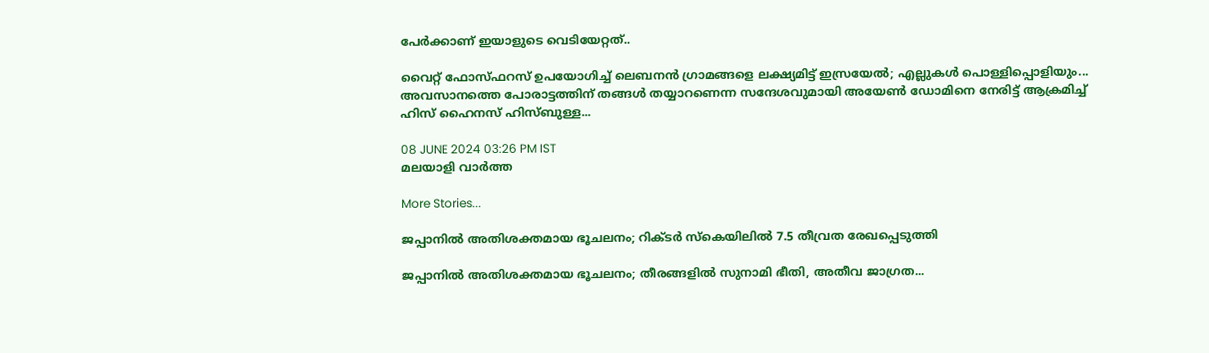പേര്‍ക്കാണ് ഇയാളുടെ വെടിയേറ്റത്..

വൈറ്റ് ഫോസ്ഫറസ് ഉപയോഗിച്ച് ലെബനൻ ഗ്രാമങ്ങളെ ലക്ഷ്യമിട്ട് ഇസ്രയേൽ; എല്ലുകൾ പൊള്ളിപ്പൊളിയും... അവസാനത്തെ പോരാട്ടത്തിന് തങ്ങൾ തയ്യാറണെന്ന സന്ദേശവുമായി അയേൺ ഡോമിനെ നേരിട്ട് ആക്രമിച്ച് ഹിസ് ഹൈനസ് ഹിസ്ബുള്ള...

08 JUNE 2024 03:26 PM IST
മലയാളി വാര്‍ത്ത

More Stories...

ജപ്പാനില്‍ അതിശക്തമായ ഭൂചലനം; റിക്ടര്‍ സ്‌കെയിലില്‍ 7.5 തീവ്രത രേഖപ്പെടുത്തി

ജപ്പാനിൽ അതിശക്തമായ ഭൂചലനം; തീരങ്ങളിൽ സുനാമി ഭീതി, അതീവ ജാഗ്രത...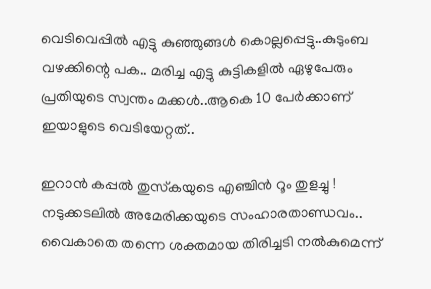വെടിവെപ്പില്‍ എട്ടു കുഞ്ഞുങ്ങള്‍ കൊല്ലപ്പെട്ടു..കുടുംബ വഴക്കിന്റെ പക.. മരിച്ച എട്ടു കുട്ടികളില്‍ ഏഴുപേരും പ്രതിയുടെ സ്വന്തം മക്കൾ..ആകെ 10 പേര്‍ക്കാണ് ഇയാളുടെ വെടിയേറ്റത്..

ഇറാൻ കപ്പൽ തുസ്‌കയുടെ എഞ്ചിൻ റൂം തുളച്ചു ! നടുക്കടലിൽ അമേരിക്കയുടെ സംഹാരതാണ്ഡവം.. വൈകാതെ തന്നെ ശക്തമായ തിരിച്ചടി നല്‍കുമെന്ന്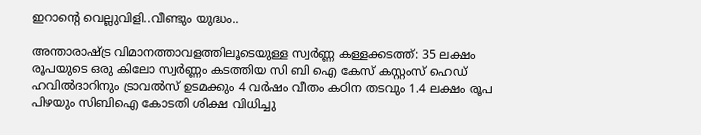ഇറാന്റെ വെല്ലുവിളി..വീണ്ടും യുദ്ധം..

അന്താരാഷ്ട്ര വിമാനത്താവളത്തിലൂടെയുള്ള സ്വർണ്ണ കള്ളക്കടത്ത്: 35 ലക്ഷം രൂപയുടെ ഒരു കിലോ സ്വർണ്ണം കടത്തിയ സി ബി ഐ കേസ് കസ്റ്റംസ് ഹെഡ് ഹവിൽദാറിനും ട്രാവൽസ് ഉടമക്കും 4 വർഷം വീതം കഠിന തടവും 1.4 ലക്ഷം രൂപ പിഴയും സിബിഐ കോടതി ശിക്ഷ വിധിച്ചു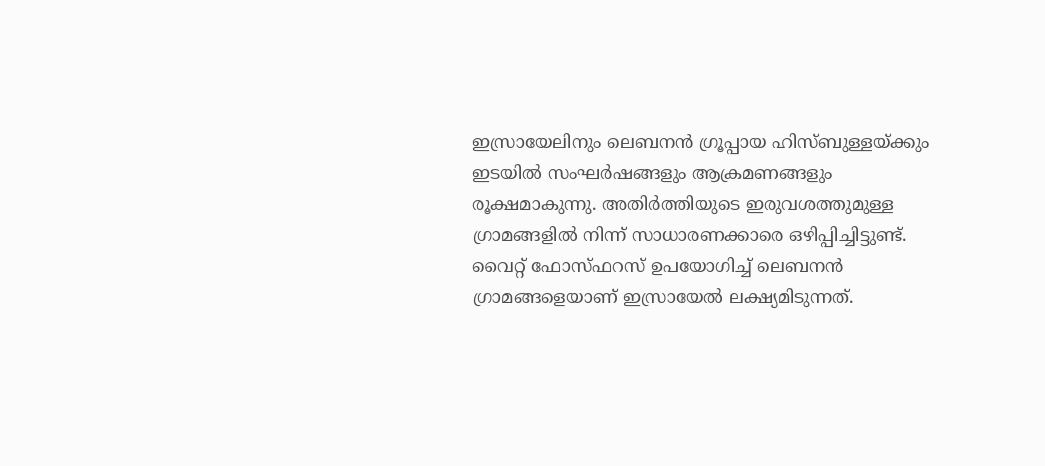ഇസ്രായേലിനും ലെബനൻ ഗ്രൂപ്പായ ഹിസ്ബുള്ളയ്ക്കും ഇടയിൽ സംഘർഷങ്ങളും ആക്രമണങ്ങളും രൂക്ഷമാകുന്നു. അതിർത്തിയുടെ ഇരുവശത്തുമുള്ള ഗ്രാമങ്ങളിൽ നിന്ന് സാധാരണക്കാരെ ഒഴിപ്പിച്ചിട്ടുണ്ട്. വൈറ്റ് ഫോസ്ഫറസ് ഉപയോഗിച്ച് ലെബനൻ ഗ്രാമങ്ങളെയാണ് ഇസ്രായേൽ ലക്ഷ്യമിടുന്നത്.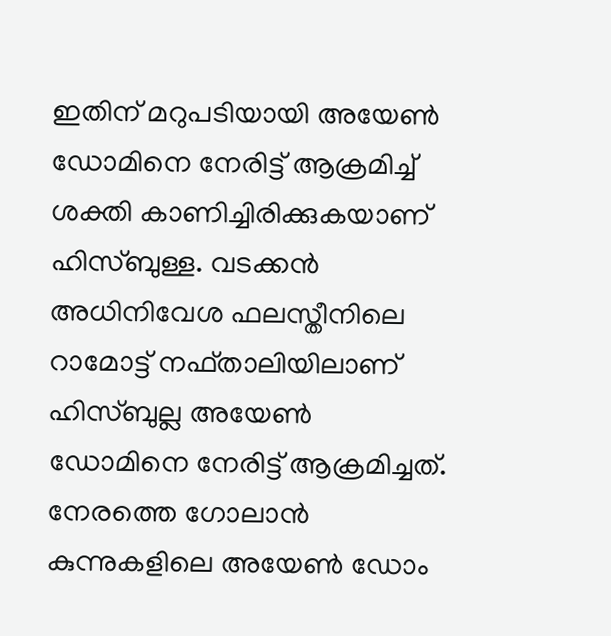ഇതിന് മറുപടിയായി അയേൺ ഡോമിനെ നേരിട്ട് ആക്രമിച്ച് ശക്തി കാണിച്ചിരിക്കുകയാണ് ഹിസ്ബുള്ള. വടക്കൻ അധിനിവേശ ഫലസ്തീനിലെ റാമോട്ട് നഫ്താലിയിലാണ് ഹിസ്ബുല്ല അയേൺ ഡോമിനെ നേരിട്ട് ആക്രമിച്ചത്. നേരത്തെ ഗോലാൻ കുന്നുകളിലെ അയേൺ ഡോം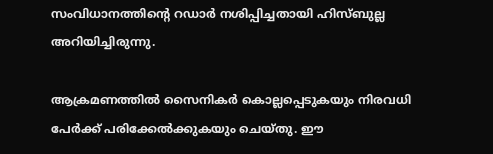സംവിധാനത്തിന്റെ റഡാർ നശിപ്പിച്ചതായി ഹിസ്ബുല്ല അറിയിച്ചിരുന്നു.

ആക്രമണത്തിൽ സൈനികർ കൊല്ലപ്പെടുകയും നിരവധി പേർക്ക് പരിക്കേൽക്കുകയും ചെയ്തു. ഈ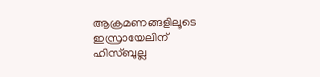ആക്രമണങ്ങളിലൂടെ ഇസ്രായേലിന് ഹിസ്ബുല്ല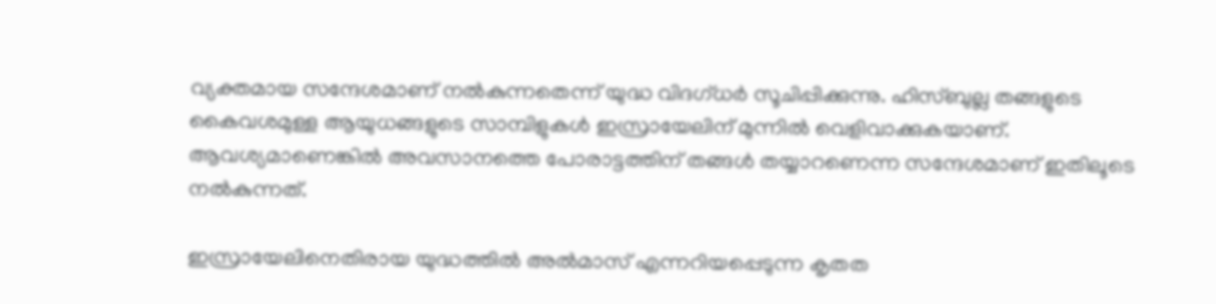വ്യക്തമായ സന്ദേശമാണ് നൽകുന്നതെന്ന് യുദ്ധ വിദഗ്ധർ സൂചിപ്പിക്കുന്നു. ഹിസ്ബുല്ല തങ്ങളുടെ കൈവശമുള്ള ആയുധങ്ങളുടെ സാമ്പിളുകൾ ഇസ്രായേലിന് മുന്നിൽ വെളിവാക്കുകയാണ്. ആവശ്യമാണെങ്കിൽ അവസാനത്തെ പോരാട്ടത്തിന് തങ്ങൾ തയ്യാറണെന്ന സന്ദേശമാണ് ഇതിലൂടെ നൽകുന്നത്.

ഇസ്രായേലിനെതിരായ യുദ്ധത്തിൽ അൽമാസ് എന്നറിയപ്പെടുന്ന കൃതത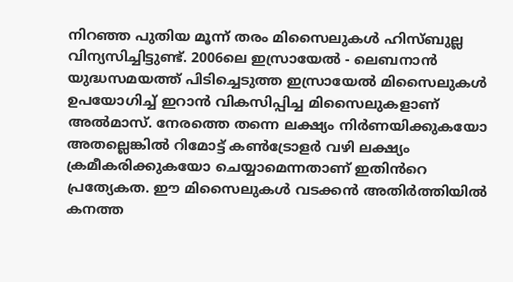നിറഞ്ഞ പുതിയ മൂന്ന് തരം മിസൈലുകൾ ഹിസ്ബുല്ല വിന്യസിച്ചിട്ടുണ്ട്. 2006ലെ ഇസ്രായേൽ - ലെബനാൻ യുദ്ധസമയത്ത് പിടിച്ചെടുത്ത ഇസ്രായേൽ മിസൈലുകൾ ഉപയോഗിച്ച് ഇറാൻ വികസിപ്പിച്ച മിസൈലുകളാണ് അൽമാസ്. നേരത്തെ തന്നെ ലക്ഷ്യം നിർണയിക്കുകയോ അതല്ലെങ്കിൽ റിമോട്ട് കൺട്രോളർ വഴി ലക്ഷ്യം ക്രമീകരിക്കുകയോ ചെയ്യാമെന്നതാണ് ഇതിൻറെ പ്രത്യേകത. ഈ മിസൈലുകൾ വടക്കൻ അതിർത്തിയിൽ കനത്ത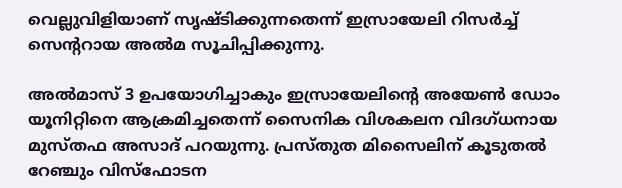വെല്ലുവിളിയാണ് സൃഷ്ടിക്കുന്നതെന്ന് ഇസ്രായേലി റിസർച്ച് സെന്ററായ അൽമ സൂചിപ്പിക്കുന്നു.

അൽമാസ് 3 ഉപയോഗിച്ചാകും ഇസ്രായേലിന്റെ അയേൺ ഡോം യൂനിറ്റിനെ ആക്രമിച്ചതെന്ന് സൈനിക വിശകലന വിദഗ്ധനായ മുസ്തഫ അസാദ് പറയുന്നു. പ്രസ്തുത മിസൈലിന് കൂടുതൽ റേഞ്ചും വിസ്ഫോടന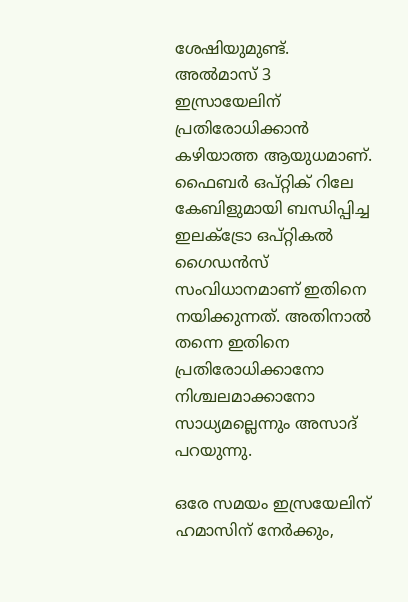ശേഷിയുമുണ്ട്. അൽമാസ് 3 ഇസ്രായേലിന് പ്രതിരോധിക്കാൻ കഴിയാത്ത ആയുധമാണ്. ഫൈബർ ഒപ്റ്റിക് റിലേ കേബിളുമായി ബന്ധിപ്പിച്ച ഇലക്ട്രോ ഒപ്റ്റികൽ ഗൈഡൻസ് സംവിധാനമാണ് ഇതിനെ നയിക്കുന്നത്. അതിനാൽ തന്നെ ഇതിനെ പ്രതിരോധിക്കാനോ നിശ്ചലമാക്കാനോ സാധ്യമല്ലെന്നും അസാദ് പറയുന്നു.

ഒരേ സമയം ഇസ്രയേലിന് ഹമാസിന് നേർക്കും,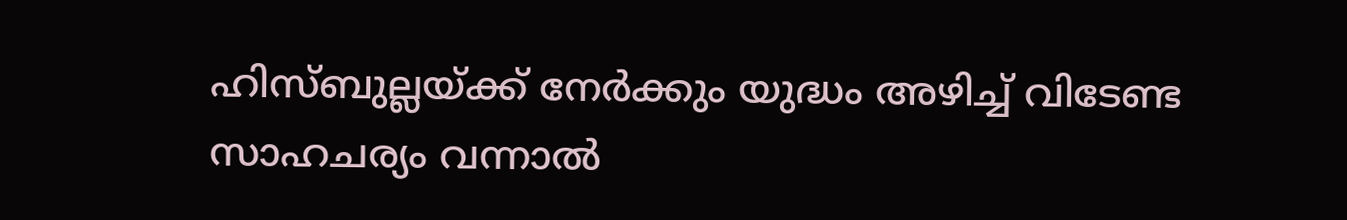ഹിസ്ബുല്ലയ്ക്ക് നേർക്കും യുദ്ധം അഴിച്ച് വിടേണ്ട സാഹചര്യം വന്നാൽ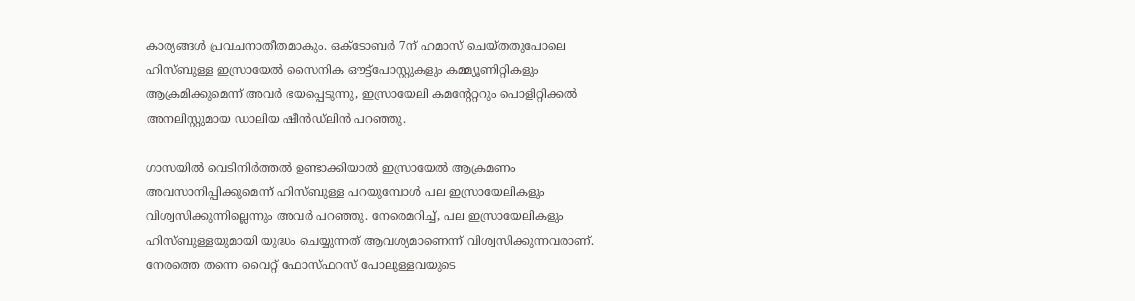കാര്യങ്ങൾ പ്രവചനാതീതമാകും. ഒക്‌ടോബർ 7ന് ഹമാസ് ചെയ്‌തതുപോലെ ഹിസ്ബുള്ള ഇസ്രായേൽ സൈനിക ഔട്ട്‌പോസ്റ്റുകളും കമ്മ്യൂണിറ്റികളും ആക്രമിക്കുമെന്ന് അവർ ഭയപ്പെടുന്നു, ഇസ്രായേലി കമൻ്റേറ്ററും പൊളിറ്റിക്കൽ അനലിസ്റ്റുമായ ഡാലിയ ഷീൻഡ്‌ലിൻ പറഞ്ഞു.

ഗാസയിൽ വെടിനിർത്തൽ ഉണ്ടാക്കിയാൽ ഇസ്രായേൽ ആക്രമണം അവസാനിപ്പിക്കുമെന്ന് ഹിസ്ബുള്ള പറയുമ്പോൾ പല ഇസ്രായേലികളും വിശ്വസിക്കുന്നില്ലെന്നും അവർ പറഞ്ഞു. നേരെമറിച്ച്, പല ഇസ്രായേലികളും ഹിസ്ബുള്ളയുമായി യുദ്ധം ചെയ്യുന്നത് ആവശ്യമാണെന്ന് വിശ്വസിക്കുന്നവരാണ്. നേരത്തെ തന്നെ വൈറ്റ് ഫോസ്ഫറസ് പോലുള്ളവയുടെ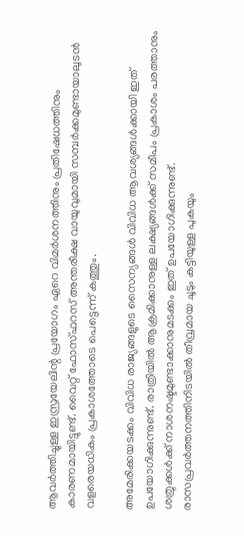ആവർത്തിച്ചുള്ള ഇസ്രയേലിന്റ പ്രയോഗം ഏറെ വിമർശനത്തിനും പ്രതിഷേധത്തിനും കാരണമായിട്ടുണ്ട്. വൈറ്റ് ഫോസ്ഫറസ് അന്തരീക്ഷ വായുവുമായി സമ്പര്‍ക്കമുണ്ടായാലുടന്‍ വളരെയധികം പ്രകാശത്തോടെ പെട്ടെന്ന് കത്തും.

അമേരിക്കയടക്കം വിവിധ രാജ്യങ്ങളുടെ സൈന്യങ്ങള്‍ വിവിധ ആവശ്യങ്ങള്‍ക്കായി ഇത് ഉപയോഗിക്കുന്നുണ്ട്. രാത്രിയില്‍ ആക്രമിക്കാനുള്ള ലക്ഷ്യങ്ങള്‍ക്ക് സമീപം പ്രകാശം പരത്താനും ശത്രുക്കള്‍ക്ക് നാശനഷ്ടമുണ്ടാക്കാനുമടക്കം ഇത് ഉപയോഗിക്കുന്നുണ്ട്. രാസപ്രവര്‍ത്തനത്തിനിടയില്‍ തീവ്രമായ ചൂടും കട്ടിയുള്ള പുകയും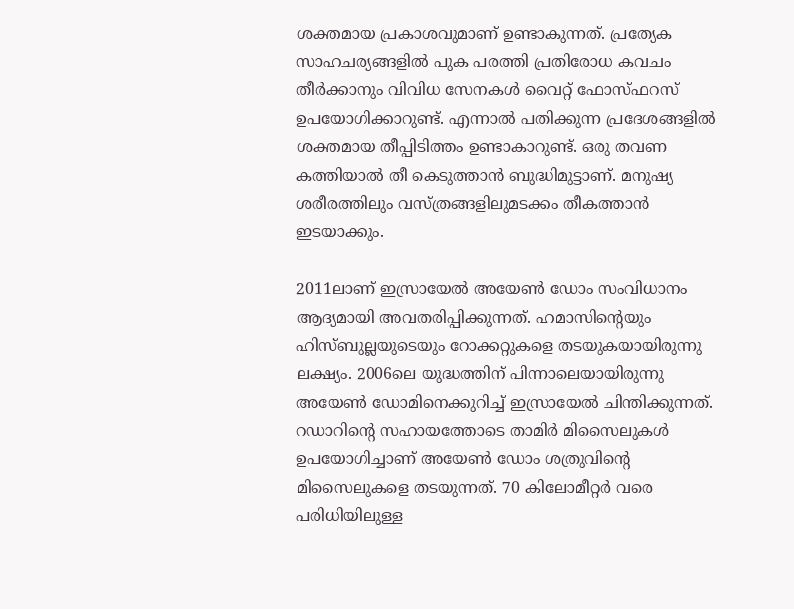ശക്തമായ പ്രകാശവുമാണ് ഉണ്ടാകുന്നത്. പ്രത്യേക സാഹചര്യങ്ങളില്‍ പുക പരത്തി പ്രതിരോധ കവചം തീര്‍ക്കാനും വിവിധ സേനകള്‍ വൈറ്റ് ഫോസ്ഫറസ് ഉപയോഗിക്കാറുണ്ട്. എന്നാല്‍ പതിക്കുന്ന പ്രദേശങ്ങളില്‍ ശക്തമായ തീപ്പിടിത്തം ഉണ്ടാകാറുണ്ട്. ഒരു തവണ കത്തിയാല്‍ തീ കെടുത്താന്‍ ബുദ്ധിമുട്ടാണ്. മനുഷ്യ ശരീരത്തിലും വസ്ത്രങ്ങളിലുമടക്കം തീകത്താന്‍ ഇടയാക്കും.

2011ലാണ് ഇസ്രായേൽ അയേൺ ഡോം സംവിധാനം ആദ്യമായി അവതരിപ്പിക്കുന്നത്. ഹമാസിന്റെയും ഹിസ്ബുല്ലയുടെയും റോക്കറ്റുകളെ തടയുകയായിരുന്നു ലക്ഷ്യം. 2006ലെ യുദ്ധത്തിന് പിന്നാലെയായിരുന്നു അയേൺ ഡോമിനെക്കുറിച്ച് ഇസ്രായേൽ ചിന്തിക്കുന്നത്. റഡാറിന്റെ സഹായത്തോടെ താമിർ മിസൈലുകൾ ഉപയോഗിച്ചാണ് അയേൺ ഡോം ശത്രുവിന്റെ മിസൈലുകളെ തടയുന്നത്. 70 കിലോമീറ്റർ വരെ പരിധിയിലുള്ള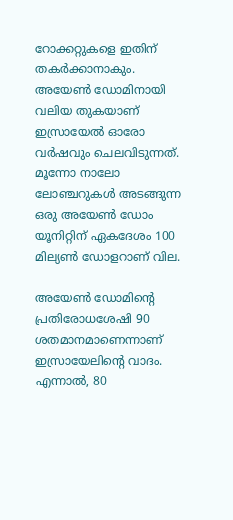റോക്കറ്റുകളെ ഇതിന് തകർക്കാനാകും. അയേൺ ഡോമിനായി വലിയ തുകയാണ് ഇസ്രായേൽ ഓരോ വർഷവും ചെലവിടുന്നത്. മൂന്നോ നാലോ ലോഞ്ചറുകൾ അടങ്ങുന്ന ഒരു അയേൺ ഡോം യൂനിറ്റിന് ഏകദേശം 100 മില്യൺ ഡോളറാണ് വില.

അയേൺ ഡോമിന്റെ പ്രതിരോധശേഷി 90 ശതമാനമാണെന്നാണ് ഇസ്രായേലിന്റെ വാദം. എന്നാൽ, 80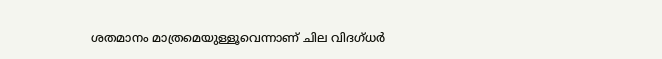ശതമാനം മാത്രമെയുള്ളൂവെന്നാണ് ചില വിദഗ്ധർ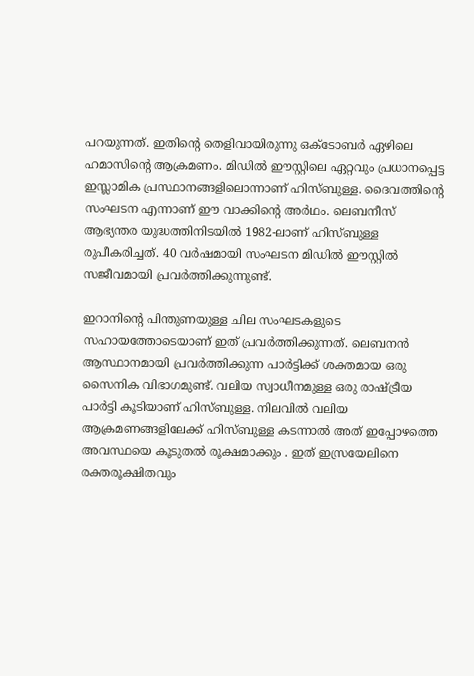പറയുന്നത്. ഇതിന്റെ തെളിവായിരുന്നു ഒക്ടോബർ ഏഴിലെ ഹമാസിന്റെ ആക്രമണം. മിഡിൽ ഈസ്റ്റിലെ ഏറ്റവും പ്രധാനപ്പെട്ട ഇസ്ലാമിക പ്രസ്ഥാനങ്ങളിലൊന്നാണ് ഹിസ്ബുള്ള. ദൈവത്തിന്റെ സംഘടന എന്നാണ് ഈ വാക്കിന്റെ അർഥം. ലെബനീസ് ആഭ്യന്തര യുദ്ധത്തിനിടയില്‍ 1982-ലാണ് ഹിസ്ബുള്ള രുപീകരിച്ചത്. 40 വർഷമായി സംഘടന മിഡിൽ ഈസ്റ്റിൽ സജീവമായി പ്രവർത്തിക്കുന്നുണ്ട്.

ഇറാനിന്റെ പിന്തുണയുള്ള ചില സംഘടകളുടെ സഹായത്തോടെയാണ് ഇത് പ്രവര്‍ത്തിക്കുന്നത്. ലെബനൻ ആസ്ഥാനമായി പ്രവർത്തിക്കുന്ന പാർട്ടിക്ക് ശക്തമായ ഒരു സൈനിക വിഭാഗമുണ്ട്. വലിയ സ്വാധീനമുള്ള ഒരു രാഷ്ട്രീയ പാർട്ടി കൂടിയാണ് ഹിസ്ബുള്ള. നിലവിൽ വലിയ ആക്രമണങ്ങളിലേക്ക് ഹിസ്ബുള്ള കടന്നാൽ അത് ഇപ്പോഴത്തെ അവസ്ഥയെ കൂടുതൽ രൂക്ഷമാക്കും . ഇത് ഇസ്രയേലിനെ രക്തരൂക്ഷിതവും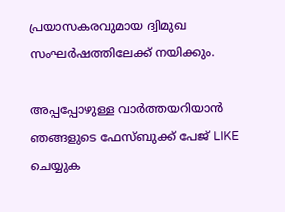പ്രയാസകരവുമായ ദ്വിമുഖ സംഘർഷത്തിലേക്ക് നയിക്കും.

അപ്പപ്പോഴുള്ള വാര്‍ത്തയറിയാന്‍ ഞങ്ങളുടെ ഫേസ്‌ബുക്ക്‌ പേജ് LIKE ചെയ്യുക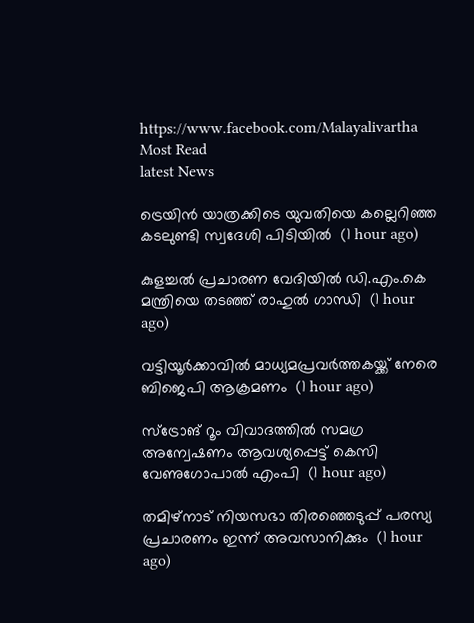https://www.facebook.com/Malayalivartha
Most Read
latest News

ട്രെയിന്‍ യാത്രക്കിടെ യുവതിയെ കല്ലെറിഞ്ഞ കടലുണ്ടി സ്വദേശി പിടിയില്‍  (1 hour ago)

കുളച്ചല്‍ പ്രചാരണ വേദിയില്‍ ഡി.എം.കെ മന്ത്രിയെ തടഞ്ഞ് രാഹുല്‍ ഗാന്ധി  (1 hour ago)

വട്ടിയൂര്‍ക്കാവില്‍ മാധ്യമപ്രവര്‍ത്തകയ്ക്ക് നേരെ ബിജെപി ആക്രമണം  (1 hour ago)

സ്‌ട്രോങ് റൂം വിവാദത്തില്‍ സമഗ്ര അന്വേഷണം ആവശ്യപ്പെട്ട് കെസി വേണുഗോപാല്‍ എംപി  (1 hour ago)

തമിഴ്‌നാട് നിയസഭാ തിരഞ്ഞെടുപ്പ് പരസ്യ പ്രചാരണം ഇന്ന് അവസാനിക്കും  (1 hour ago)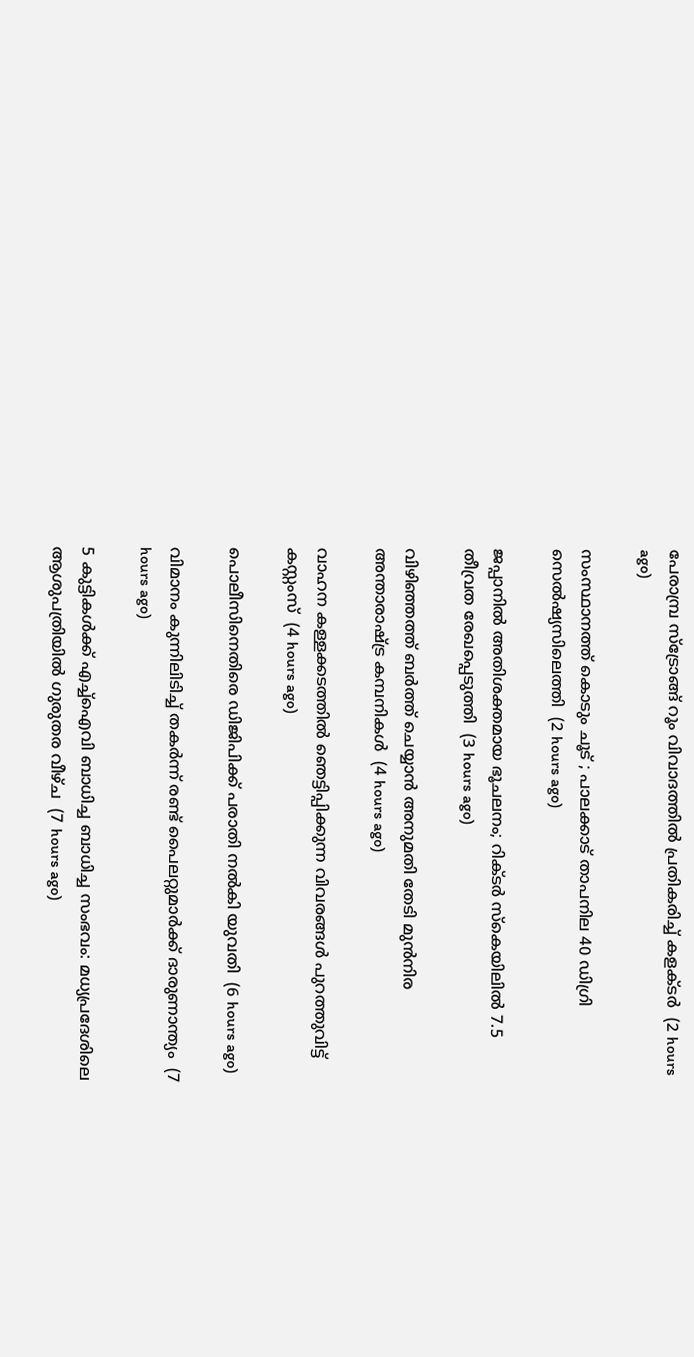പേരാമ്പ്ര സ്‌ട്രോങ്ങ് റൂം വിവാദത്തില്‍ പ്രതികരിച്ച് കളക്ടര്‍  (2 hours ago)

സംസ്ഥാനത്ത് കൊടും ചൂട് ; പാലക്കാട് താപനില 40 ഡിഗ്രി സെല്‍ഷ്യസിലെത്തി  (2 hours ago)

ജപ്പാനില്‍ അതിശക്തമായ ഭൂചലനം; റിക്ടര്‍ സ്‌കെയിലില്‍ 7.5 തീവ്രത രേഖപ്പെടുത്തി  (3 hours ago)

വിഴിഞ്ഞത്ത് ബര്‍ത്ത് ചെയ്യാന്‍ അനുമതി തേടി മുന്‍നിര അന്താരാഷ്ട്ര കമ്പനികള്‍  (4 hours ago)

വാഹന കള്ളക്കടത്തില്‍ ഞെട്ടിപ്പിക്കുന്ന വിവരങ്ങള്‍ പുറത്തുവിട്ട് കസ്റ്റംസ്  (4 hours ago)

പൊലീസിനെതിരെ ഡിജിപിക്ക് പരാതി നല്‍കി യുവതി  (6 hours ago)

വിമാനം കുന്നിലിടിച്ച് തകര്‍ന്ന് രണ്ട് പൈലറ്റുമാര്‍ക്ക് ദാരുണാന്ത്യം  (7 hours ago)

5 കുട്ടികള്‍ക്ക് എച്ച്‌ഐവി ബാധിച്ച ബാധിച്ച സംഭവം: മധ്യപ്രദേശിലെ ആശുപത്രിയില്‍ ഗുരുതര വീഴ്ച  (7 hours ago)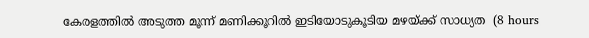കേരളത്തില്‍ അടുത്ത മൂന്ന് മണിക്കൂറില്‍ ഇടിയോടുകൂടിയ മഴയ്ക്ക് സാധ്യത  (8 hours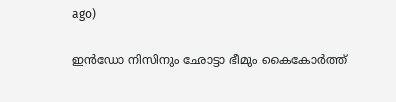ago)

ഇൻഡോ നിസിനും ഛോട്ടാ ഭീമും കൈകോർത്ത്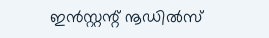ഇൻസ്റ്റന്റ് നൂഡിൽസ്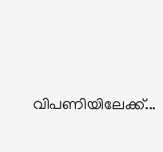വിപണിയിലേക്ക്...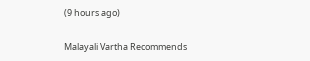(9 hours ago)

Malayali Vartha Recommends